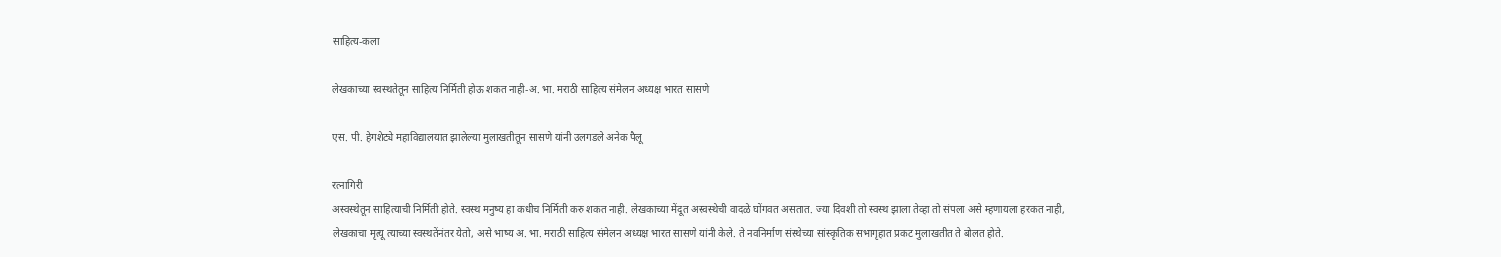साहित्य-कला

लेखकाच्या स्वस्थतेतून साहित्य निर्मिती होऊ शकत नाही-अ. भा. मराठी साहित्य संमेलन अध्यक्ष भारत सासणे

एस. पी. हेगशेट्ये महाविद्यालयात झालेल्या मुलाखतीतून सासणे यांनी उलगडले अनेक पैलू

रत्नागिरी
अस्वस्थेतून साहित्याची निर्मिती होते. स्वस्थ मनुष्य हा कधीच निर्मिती करु शकत नाही. लेखकाच्या मेंदूत अस्वस्थेची वादळे घोंगवत असतात. ज्या दिवशी तो स्वस्थ झाला तेव्हा तो संपला असे म्हणायला हरकत नाही, लेखकाचा मृत्यू त्याच्या स्वस्थतेंनंतर येतो, असे भाष्य अ. भा. मराठी साहित्य संमेलन अध्यक्ष भारत सासणे यांनी केले. ते नवनिर्माण संस्थेच्या सांस्कृतिक सभागृहात प्रकट मुलाखतीत ते बोलत होते.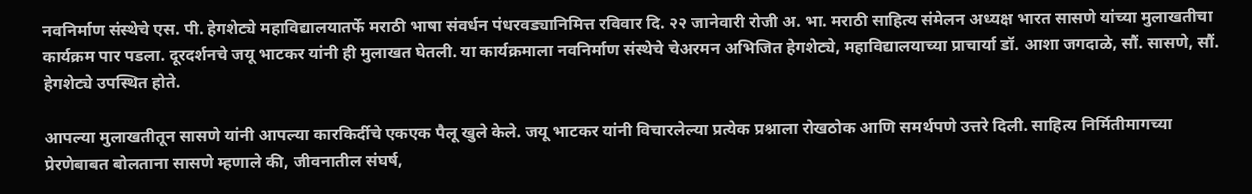नवनिर्माण संस्थेचे एस. पी. हेगशेट्ये महाविद्यालयातर्फे मराठी भाषा संवर्धन पंधरवड्यानिमित्त रविवार दि. २२ जानेवारी रोजी अ. भा. मराठी साहित्य संमेलन अध्यक्ष भारत सासणे यांच्या मुलाखतीचा कार्यक्रम पार पडला. दूरदर्शनचे जयू भाटकर यांनी ही मुलाखत घेतली. या कार्यक्रमाला नवनिर्माण संस्थेचे चेअरमन अभिजित हेगशेट्ये, महाविद्यालयाच्या प्राचार्या डॉ. आशा जगदाळे, सौं. सासणे, सौं. हेगशेट्ये उपस्थित होते.

आपल्या मुलाखतीतून सासणे यांनी आपल्या कारकिर्दीचे एकएक पैलू खुले केले. जयू भाटकर यांनी विचारलेल्या प्रत्येक प्रश्नाला रोखठोक आणि समर्थपणे उत्तरे दिली. साहित्य निर्मितीमागच्या प्रेरणेबाबत बोलताना सासणे म्हणाले की, जीवनातील संघर्ष,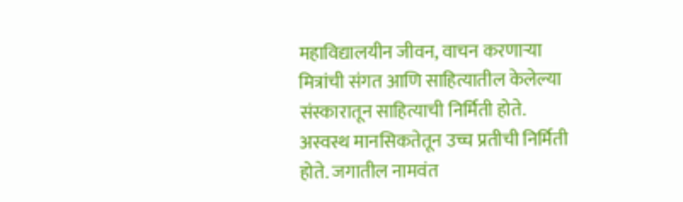महाविद्यालयीन जीवन, वाचन करणाऱ्या मित्रांची संगत आणि साहित्यातील केलेल्या संस्कारातून साहित्याची निर्मिती होते. अस्वस्थ मानसिकतेतून उच्च प्रतीची निर्मिती होते. जगातील नामवंत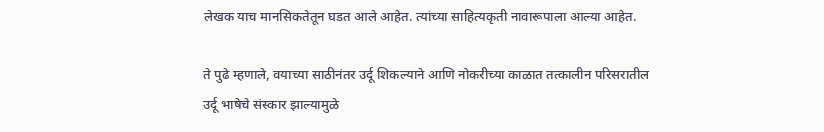लेखक याच मानसिकतेतून घडत आले आहेत. त्यांच्या साहित्यकृती नावारूपाला आल्या आहेत.

ते पुढे म्हणाले, वयाच्या साठीनंतर उर्दू शिकल्याने आणि नोकरीच्या काळात तत्कालीन परिसरातील उर्दू भाषेचे संस्कार झाल्यामुळे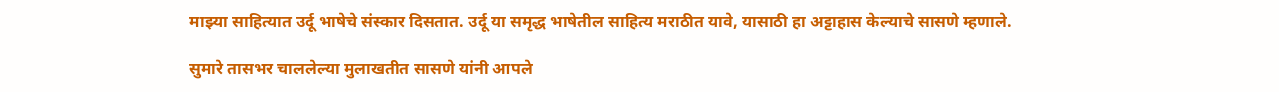माझ्या साहित्यात उर्दू भाषेचे संस्कार दिसतात. उर्दू या समृद्ध भाषेतील साहित्य मराठीत यावे, यासाठी हा अट्टाहास केल्याचे सासणे म्हणाले.

सुमारे तासभर चाललेल्या मुलाखतीत सासणे यांनी आपले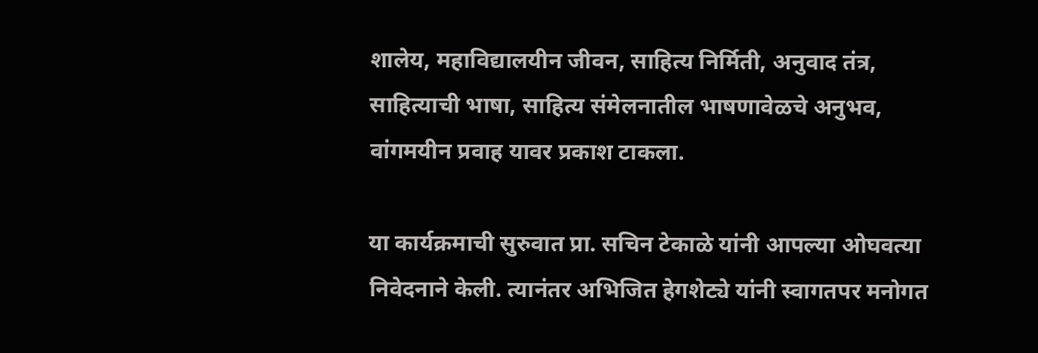शालेय, महाविद्यालयीन जीवन, साहित्य निर्मिती, अनुवाद तंत्र, साहित्याची भाषा, साहित्य संमेलनातील भाषणावेळचे अनुभव, वांगमयीन प्रवाह यावर प्रकाश टाकला.

या कार्यक्रमाची सुरुवात प्रा. सचिन टेकाळे यांनी आपल्या ओघवत्या निवेदनाने केली. त्यानंतर अभिजित हेगशेट्ये यांनी स्वागतपर मनोगत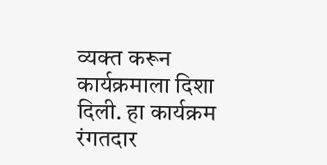व्यक्त करून कार्यक्रमाला दिशा दिली. हा कार्यक्रम रंगतदार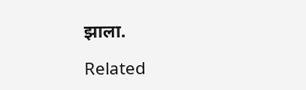झाला.

Related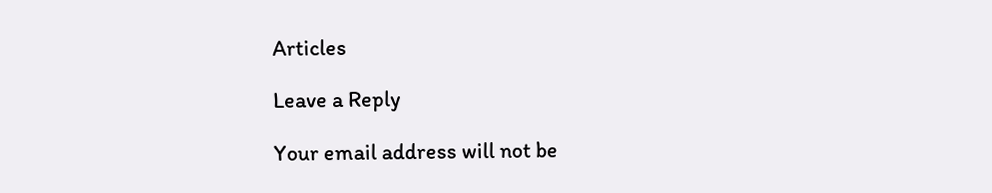Articles

Leave a Reply

Your email address will not be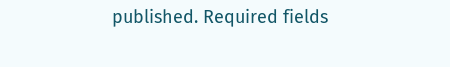published. Required fields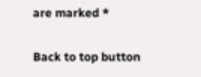are marked *

Back to top button